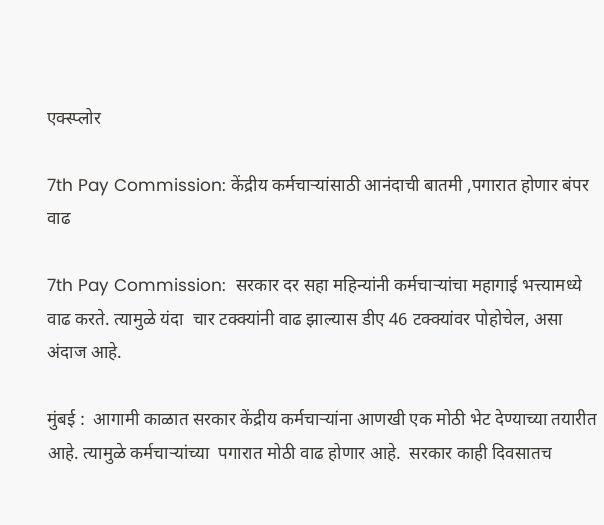एक्स्प्लोर

7th Pay Commission: केंद्रीय कर्मचाऱ्यांसाठी आनंदाची बातमी ,पगारात होणार बंपर वाढ

7th Pay Commission:  सरकार दर सहा महिन्यांनी कर्मचाऱ्यांचा महागाई भत्त्यामध्ये  वाढ करते. त्यामुळे यंदा  चार टक्क्यांनी वाढ झाल्यास डीए 46 टक्क्यांवर पोहोचेल, असा अंदाज आहे.

मुंबई :  आगामी काळात सरकार केंद्रीय कर्मचाऱ्यांना आणखी एक मोठी भेट देण्याच्या तयारीत आहे. त्यामुळे कर्मचाऱ्यांच्या  पगारात मोठी वाढ होणार आहे.  सरकार काही दिवसातच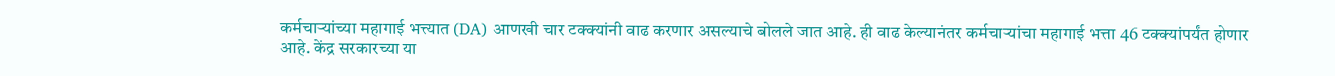कर्मचाऱ्यांच्या महागाई भत्त्यात (DA) आणखी चार टक्क्यांनी वाढ करणार असल्याचे बोलले जात आहे. ही वाढ केल्यानंतर कर्मचाऱ्यांचा महागाई भत्ता 46 टक्क्यांपर्यंत होणार आहे. केंद्र सरकारच्या या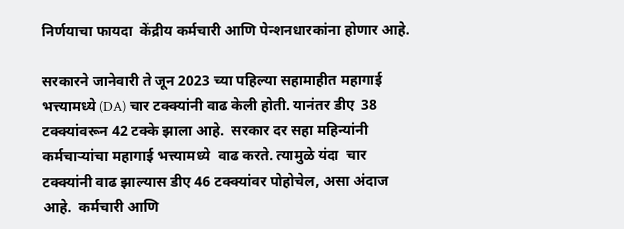निर्णयाचा फायदा  केंद्रीय कर्मचारी आणि पेन्शनधारकांना होणार आहे.

सरकारने जानेवारी ते जून 2023 च्या पहिल्या सहामाहीत महागाई भत्त्यामध्ये (DA) चार टक्क्यांनी वाढ केली होती. यानंतर डीए  38 टक्क्यांवरून 42 टक्के झाला आहे.  सरकार दर सहा महिन्यांनी कर्मचाऱ्यांचा महागाई भत्त्यामध्ये  वाढ करते. त्यामुळे यंदा  चार टक्क्यांनी वाढ झाल्यास डीए 46 टक्क्यांवर पोहोचेल, असा अंदाज आहे.  कर्मचारी आणि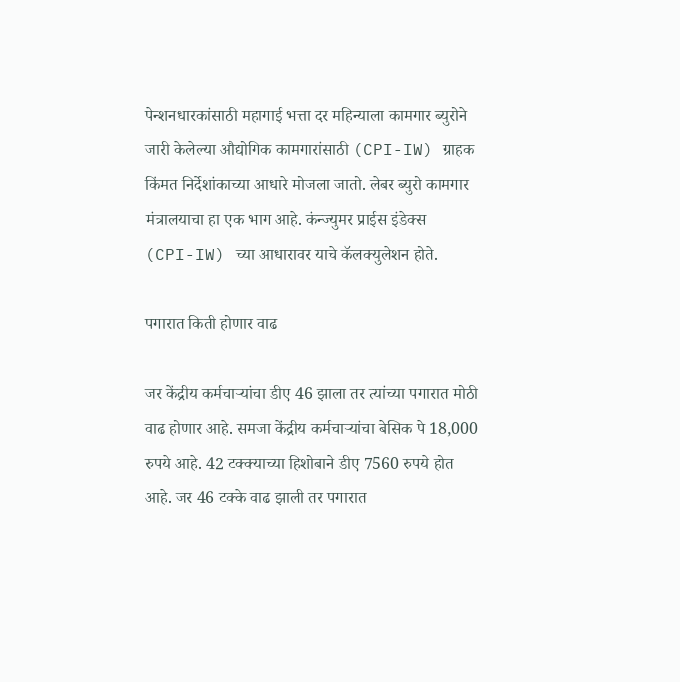पेन्शनधारकांसाठी महागाई भत्ता दर महिन्याला कामगार ब्युरोने जारी केलेल्या औद्योगिक कामगारांसाठी (CPI-IW) ग्राहक किंमत निर्देशांकाच्या आधारे मोजला जातो. लेबर ब्युरो कामगार मंत्रालयाचा हा एक भाग आहे. कंन्ज्युमर प्राईस इंडेक्स  (CPI-IW) च्या आधारावर याचे कॅलक्युलेशन होते.

पगारात किती होणार वाढ

जर केंद्रीय कर्मचाऱ्यांचा डीए 46 झाला तर त्यांच्या पगारात मोठी वाढ होणार आहे. समजा केंद्रीय कर्मचाऱ्यांचा बेसिक पे 18,000 रुपये आहे. 42 टक्क्याच्या हिशोबाने डीए 7560 रुपये होत आहे. जर 46 टक्के वाढ झाली तर पगारात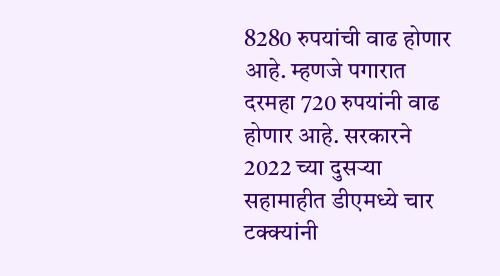8280 रुपयांची वाढ होणार आहे. म्हणजे पगारात  दरमहा 720 रुपयांनी वाढ होणार आहे. सरकारने 2022 च्या दुसऱ्या सहामाहीत डीएमध्ये चार टक्क्यांनी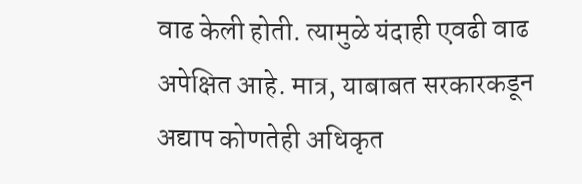वाढ केली होती. त्यामुळे यंदाही एवढी वाढ अपेक्षित आहे. मात्र, याबाबत सरकारकडून अद्याप कोणतेही अधिकृत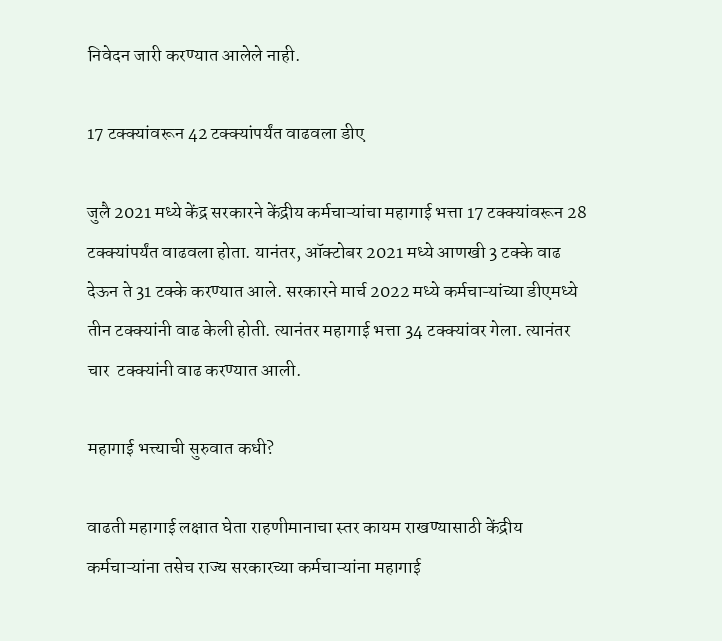निवेदन जारी करण्यात आलेले नाही.

17 टक्क्यांवरून 42 टक्क्यांपर्यंत वाढवला डीए

जुलै 2021 मध्ये केंद्र सरकारने केंद्रीय कर्मचाऱ्यांचा महागाई भत्ता 17 टक्क्यांवरून 28 टक्क्यांपर्यंत वाढवला होता. यानंतर, ऑक्टोबर 2021 मध्ये आणखी 3 टक्के वाढ देऊन ते 31 टक्के करण्यात आले. सरकारने मार्च 2022 मध्ये कर्मचाऱ्यांच्या डीएमध्ये तीन टक्क्यांनी वाढ केली होती. त्यानंतर महागाई भत्ता 34 टक्क्यांवर गेला. त्यानंतर चार  टक्क्यांनी वाढ करण्यात आली.

महागाई भत्त्याची सुरुवात कधी?

वाढती महागाई लक्षात घेता राहणीमानाचा स्तर कायम राखण्यासाठी केंद्रीय कर्मचाऱ्यांना तसेच राज्य सरकारच्या कर्मचाऱ्यांना महागाई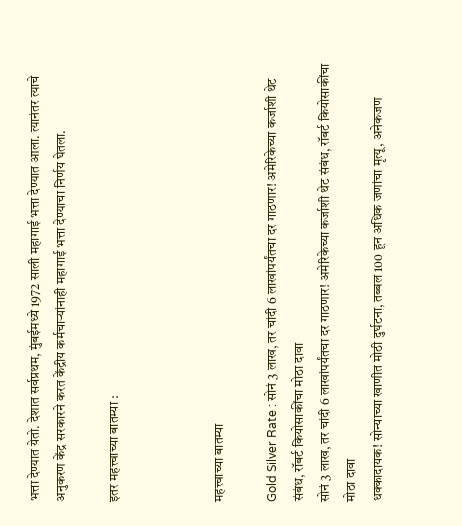भत्ता देण्यात येतो. देशात सर्वप्रथम, मुंबईमध्ये 1972 साली महागाई भत्ता देण्यात आला. त्यानंतर त्याचे अनुकरण केंद्र सरकारने करत केंद्रीय कर्मचाऱ्यांनाही महागाई भत्ता देण्याचा निर्णय घेतला.

इतर महत्त्वाच्या बातम्या :



महत्त्वाच्या बातम्या

Gold Silver Rate : सोनं 3 लाख, तर चांदी 6 लाखांपर्यंतचा दर गाठणार! अमेरिकेच्या कर्जाशी थेट संबंध, रॉबर्ट कियोसाकींचा मोठा दावा
सोनं 3 लाख, तर चांदी 6 लाखांपर्यंतचा दर गाठणार! अमेरिकेच्या कर्जाशी थेट संबंध, रॉबर्ट कियोसाकींचा मोठा दावा
धक्कादायक! सोन्याच्या खाणीत मोठी दुर्घटना, तब्बल 100 हून अधिक जणांचा मृत्यू, अनेकजण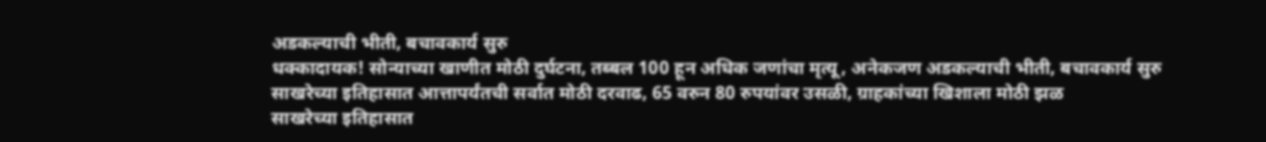अडकल्याची भीती, बचावकार्य सुरु
धक्कादायक! सोन्याच्या खाणीत मोठी दुर्घटना, तब्बल 100 हून अधिक जणांचा मृत्यू, अनेकजण अडकल्याची भीती, बचावकार्य सुरु
साखरेच्या इतिहासात आत्तापर्यंतची सर्वात मोठी दरवाढ, 65 वरुन 80 रुपयांवर उसळी, ग्राहकांच्या खिशाला मोठी झळ
साखरेच्या इतिहासात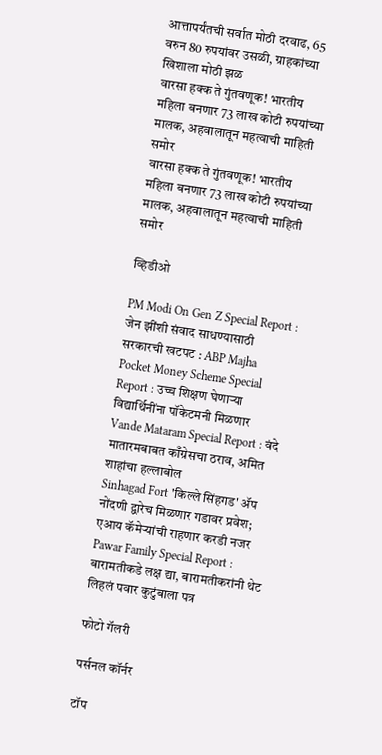आत्तापर्यंतची सर्वात मोठी दरवाढ, 65 वरुन 80 रुपयांवर उसळी, ग्राहकांच्या खिशाला मोठी झळ
वारसा हक्क ते गुंतवणूक! भारतीय महिला बनणार 73 लाख कोटी रुपयांच्या मालक, अहवालातून महत्वाची माहिती समोर
वारसा हक्क ते गुंतवणूक! भारतीय महिला बनणार 73 लाख कोटी रुपयांच्या मालक, अहवालातून महत्वाची माहिती समोर

व्हिडीओ

PM Modi On Gen Z Special Report : जेन झींशी संवाद साधण्यासाठी सरकारची खटपट : ABP Majha
Pocket Money Scheme Special Report : उच्च शिक्षण घेणाऱ्या विद्यार्थिनींना पॉकेटमनी मिळणार
Vande Mataram Special Report : वंदे मातारमबाबत काँग्रेसचा ठराव, अमित शाहांचा हल्लाबोल
Sinhagad Fort 'किल्ले सिंहगड' ॲप नोंदणी द्वारेच मिळणार गडावर प्रवेश; एआय कॅमेऱ्यांची राहणार करडी नजर
Pawar Family Special Report : बारामतीकडे लक्ष द्या, बारामतीकरांनी थेट लिहलं पवार कुटुंबाला पत्र

फोटो गॅलरी

पर्सनल कॉर्नर

टॉप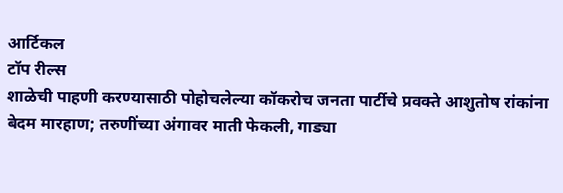आर्टिकल
टॉप रील्स
शाळेची पाहणी करण्यासाठी पोहोचलेल्या कॉकरोच जनता पार्टीचे प्रवक्ते आशुतोष रांकांना बेदम मारहाण; तरुणींच्या अंगावर माती फेकली, गाड्या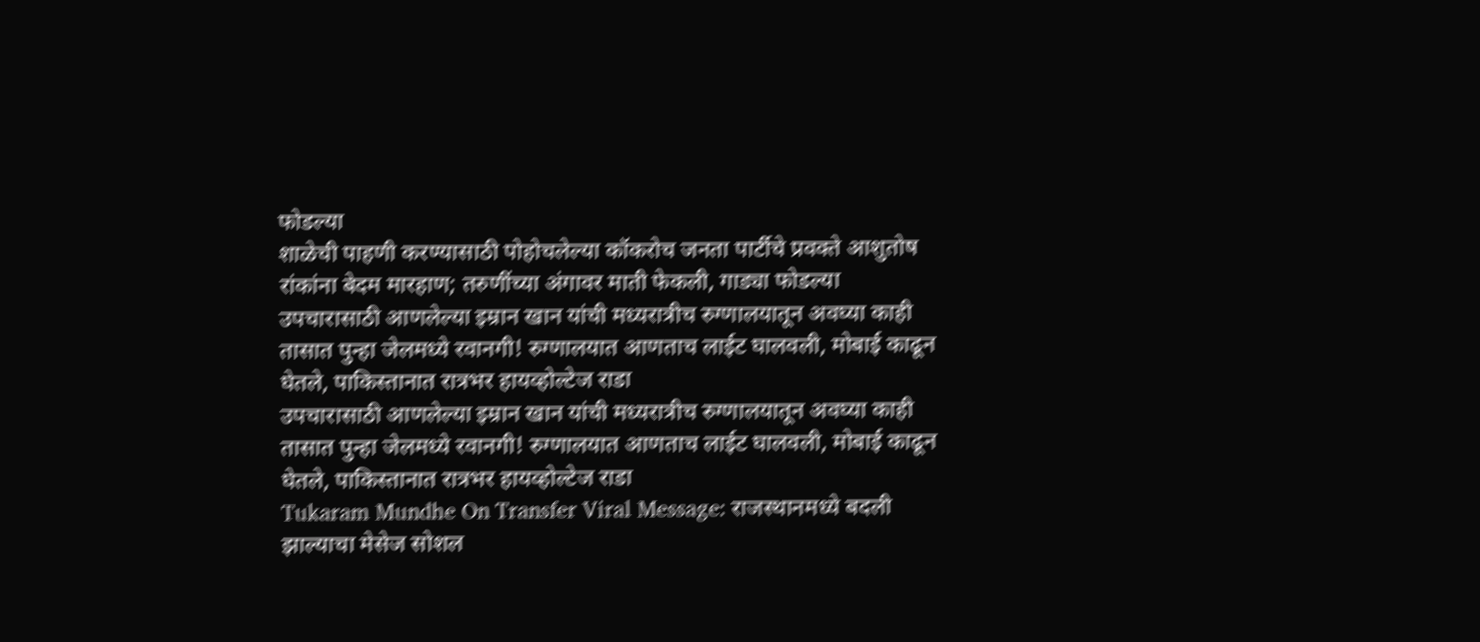फोडल्या
शाळेची पाहणी करण्यासाठी पोहोचलेल्या कॉकरोच जनता पार्टीचे प्रवक्ते आशुतोष रांकांना बेदम मारहाण; तरुणींच्या अंगावर माती फेकली, गाड्या फोडल्या
उपचारासाठी आणलेल्या इम्रान खान यांची मध्यरात्रीच रुग्णालयातून अवघ्या काही तासात पुन्हा जेलमध्ये रवानगी! रुग्णालयात आणताच लाईट घालवली, मोबाई काढून घेतले, पाकिस्तानात रात्रभर हायव्होल्टेज राडा
उपचारासाठी आणलेल्या इम्रान खान यांची मध्यरात्रीच रुग्णालयातून अवघ्या काही तासात पुन्हा जेलमध्ये रवानगी! रुग्णालयात आणताच लाईट घालवली, मोबाई काढून घेतले, पाकिस्तानात रात्रभर हायव्होल्टेज राडा
Tukaram Mundhe On Transfer Viral Message: राजस्थानमध्ये बदली झाल्याचा मेसेज सोशल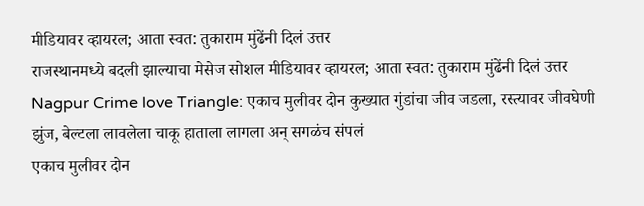मीडियावर व्हायरल; आता स्वत: तुकाराम मुंढेंनी दिलं उत्तर
राजस्थानमध्ये बदली झाल्याचा मेसेज सोशल मीडियावर व्हायरल; आता स्वत: तुकाराम मुंढेंनी दिलं उत्तर
Nagpur Crime love Triangle: एकाच मुलीवर दोन कुख्यात गुंडांचा जीव जडला, रस्त्यावर जीवघेणी झुंज, बेल्टला लावलेला चाकू हाताला लागला अन् सगळंच संपलं
एकाच मुलीवर दोन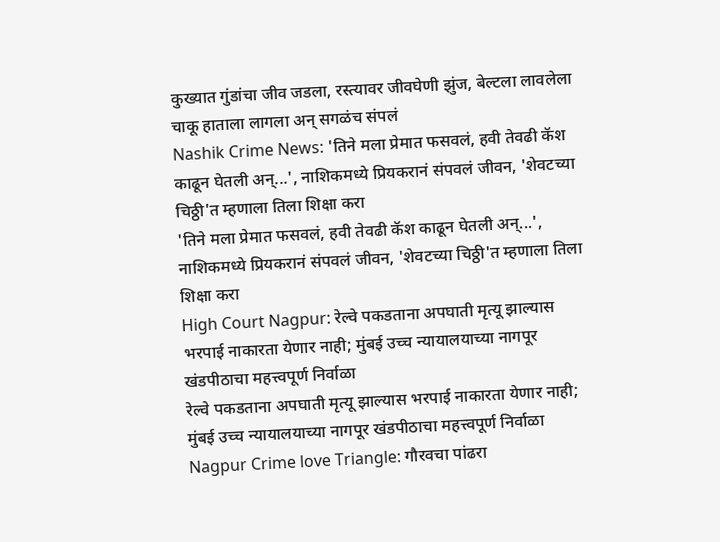कुख्यात गुंडांचा जीव जडला, रस्त्यावर जीवघेणी झुंज, बेल्टला लावलेला चाकू हाताला लागला अन् सगळंच संपलं
Nashik Crime News: 'तिने मला प्रेमात फसवलं, हवी तेवढी कॅश काढून घेतली अन्...', नाशिकमध्ये प्रियकरानं संपवलं जीवन, 'शेवटच्या चिठ्ठी'त म्हणाला तिला शिक्षा करा
'तिने मला प्रेमात फसवलं, हवी तेवढी कॅश काढून घेतली अन्...', नाशिकमध्ये प्रियकरानं संपवलं जीवन, 'शेवटच्या चिठ्ठी'त म्हणाला तिला शिक्षा करा
High Court Nagpur: रेल्वे पकडताना अपघाती मृत्यू झाल्यास भरपाई नाकारता येणार नाही; मुंबई उच्च न्यायालयाच्या नागपूर खंडपीठाचा महत्त्वपूर्ण निर्वाळा
रेल्वे पकडताना अपघाती मृत्यू झाल्यास भरपाई नाकारता येणार नाही; मुंबई उच्च न्यायालयाच्या नागपूर खंडपीठाचा महत्त्वपूर्ण निर्वाळा
Nagpur Crime love Triangle: गौरवचा पांढरा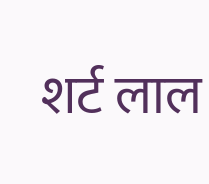शर्ट लाल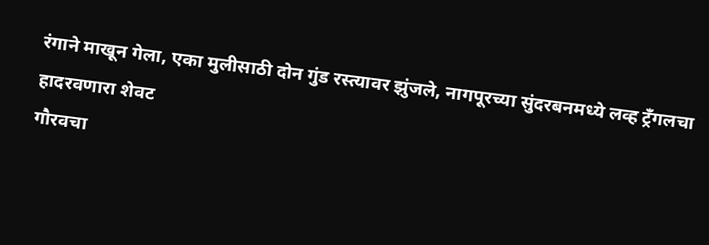रंगाने माखून गेला, एका मुलीसाठी दोन गुंड रस्त्यावर झुंजले, नागपूरच्या सुंदरबनमध्ये लव्ह ट्रँगलचा हादरवणारा शेवट
गौरवचा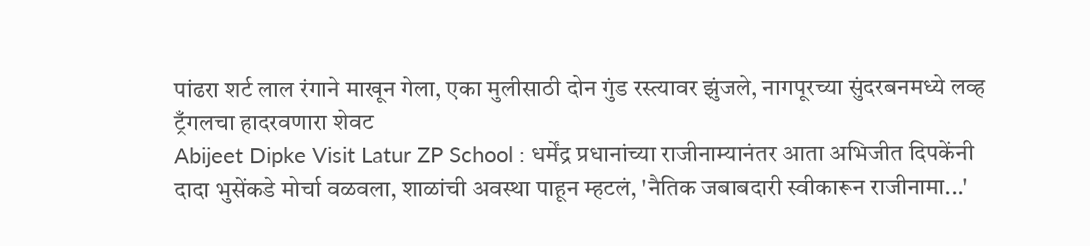पांढरा शर्ट लाल रंगाने माखून गेला, एका मुलीसाठी दोन गुंड रस्त्यावर झुंजले, नागपूरच्या सुंदरबनमध्ये लव्ह ट्रँगलचा हादरवणारा शेवट
Abijeet Dipke Visit Latur ZP School : धर्मेंद्र प्रधानांच्या राजीनाम्यानंतर आता अभिजीत दिपकेंनी दादा भुसेंकडे मोर्चा वळवला, शाळांची अवस्था पाहून म्हटलं, 'नैतिक जबाबदारी स्वीकारून राजीनामा...'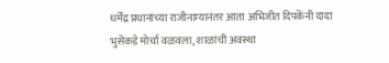धर्मेंद्र प्रधानांच्या राजीनाम्यानंतर आता अभिजीत दिपकेंनी दादा भुसेंकडे मोर्चा वळवला, शाळांची अवस्था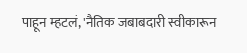पाहून म्हटलं, 'नैतिक जबाबदारी स्वीकारून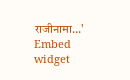राजीनामा...'
Embed widget